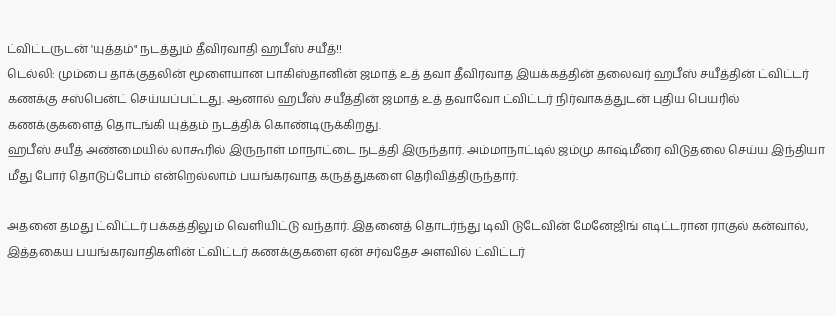ட்விட்டருடன் 'யுத்தம்" நடத்தும் தீவிரவாதி ஹபீஸ் சயீத்!!
டெல்லி: மும்பை தாக்குதலின் மூளையான பாகிஸ்தானின் ஜமாத் உத் தவா தீவிரவாத இயக்கத்தின் தலைவர் ஹபீஸ் சயீத்தின் ட்விட்டர் கணக்கு சஸ்பென்ட் செய்யப்பட்டது. ஆனால் ஹபீஸ் சயீத்தின் ஜமாத் உத் தவாவோ ட்விட்டர் நிர்வாகத்துடன் புதிய பெயரில் கணக்குகளைத் தொடங்கி யுத்தம் நடத்திக் கொண்டிருக்கிறது.
ஹபீஸ் சயீத் அண்மையில் லாகூரில் இருநாள் மாநாட்டை நடத்தி இருந்தார். அம்மாநாட்டில் ஜம்மு காஷ்மீரை விடுதலை செய்ய இந்தியா மீது போர் தொடுப்போம் என்றெல்லாம் பயங்கரவாத கருத்துகளை தெரிவித்திருந்தார்.

அதனை தமது ட்விட்டர் பக்கத்திலும் வெளியிட்டு வந்தார். இதனைத் தொடர்ந்து டிவி டுடேவின் மேனேஜிங் எடிட்டரான ராகுல் கன்வால், இத்தகைய பயங்கரவாதிகளின் ட்விட்டர் கணக்குகளை ஏன் சர்வதேச அளவில் ட்விட்டர்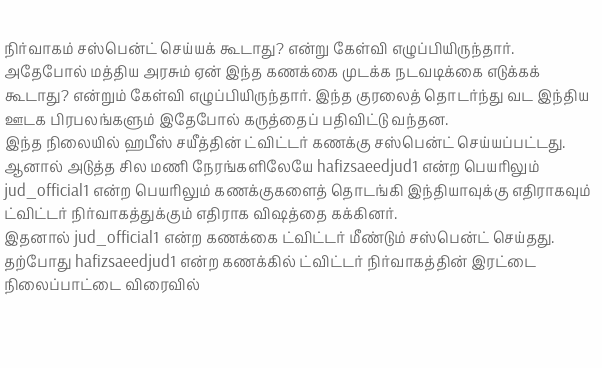நிர்வாகம் சஸ்பென்ட் செய்யக் கூடாது? என்று கேள்வி எழுப்பியிருந்தார்.
அதேபோல் மத்திய அரசும் ஏன் இந்த கணக்கை முடக்க நடவடிக்கை எடுக்கக் கூடாது? என்றும் கேள்வி எழுப்பியிருந்தார். இந்த குரலைத் தொடர்ந்து வட இந்திய ஊடக பிரபலங்களும் இதேபோல் கருத்தைப் பதிவிட்டு வந்தன.
இந்த நிலையில் ஹபீஸ் சயீத்தின் ட்விட்டர் கணக்கு சஸ்பென்ட் செய்யப்பட்டது. ஆனால் அடுத்த சில மணி நேரங்களிலேயே hafizsaeedjud1 என்ற பெயரிலும் jud_official1 என்ற பெயரிலும் கணக்குகளைத் தொடங்கி இந்தியாவுக்கு எதிராகவும் ட்விட்டர் நிர்வாகத்துக்கும் எதிராக விஷத்தை கக்கினர்.
இதனால் jud_official1 என்ற கணக்கை ட்விட்டர் மீண்டும் சஸ்பென்ட் செய்தது. தற்போது hafizsaeedjud1 என்ற கணக்கில் ட்விட்டர் நிர்வாகத்தின் இரட்டை நிலைப்பாட்டை விரைவில்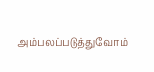அம்பலப்படுத்துவோம்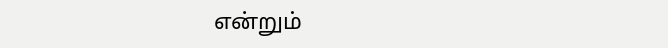என்றும்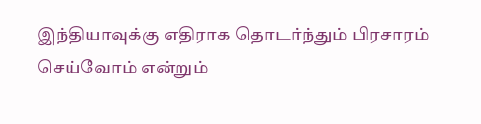இந்தியாவுக்கு எதிராக தொடர்ந்தும் பிரசாரம் செய்வோம் என்றும்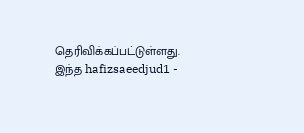தெரிவிக்கப்பட்டுள்ளது.
இந்த hafizsaeedjud1 -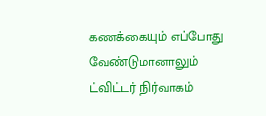கணக்கையும் எப்போது வேண்டுமானாலும் ட்விட்டர் நிர்வாகம்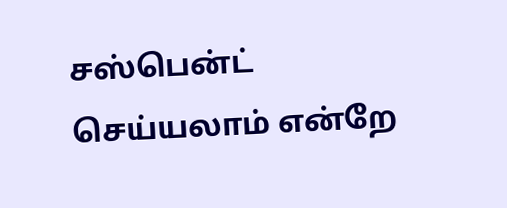சஸ்பென்ட் செய்யலாம் என்றே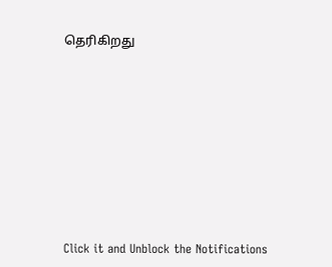தெரிகிறது












Click it and Unblock the Notifications